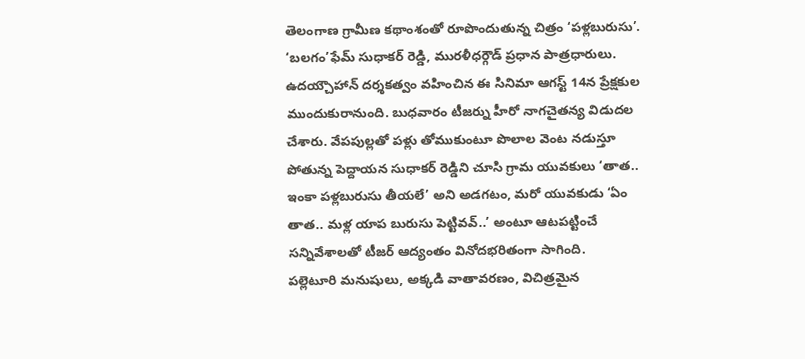తెలంగాణ గ్రామీణ కథాంశంతో రూపొందుతున్న చిత్రం ‘పళ్లబురుసు’. ‘బలగం’ఫేమ్ సుధాకర్ రెడ్డి, మురళీధర్గౌడ్ ప్రధాన పాత్రధారులు. ఉదయ్చౌహాన్ దర్శకత్వం వహించిన ఈ సినిమా ఆగస్ట్ 14న ప్రేక్షకుల ముందుకురానుంది. బుధవారం టీజర్ను హీరో నాగచైతన్య విడుదల చేశారు. వేపపుల్లతో పళ్లు తోముకుంటూ పొలాల వెంట నడుస్తూ పోతున్న పెద్దాయన సుధాకర్ రెడ్డిని చూసి గ్రామ యువకులు ‘తాత.. ఇంకా పళ్లబురుసు తీయలే’ అని అడగటం, మరో యువకుడు ‘ఏం తాత.. మళ్ల యాప బురుసు పెట్టివవ్..’ అంటూ ఆటపట్టించే సన్నివేశాలతో టీజర్ ఆద్యంతం వినోదభరితంగా సాగింది.
పల్లెటూరి మనుషులు, అక్కడి వాతావరణం, విచిత్రమైన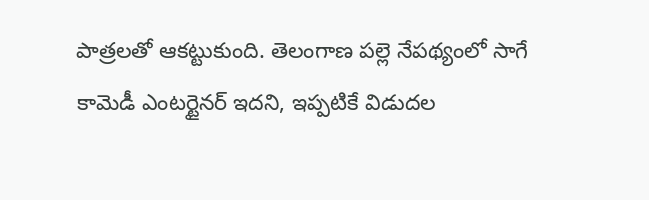పాత్రలతో ఆకట్టుకుంది. తెలంగాణ పల్లె నేపథ్యంలో సాగే కామెడీ ఎంటర్టైనర్ ఇదని, ఇప్పటికే విడుదల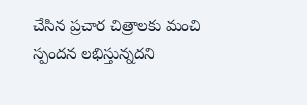చేసిన ప్రచార చిత్రాలకు మంచి స్పందన లభిస్తున్నదని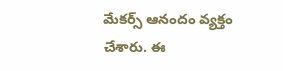మేకర్స్ ఆనందం వ్యక్తం చేశారు. ఈ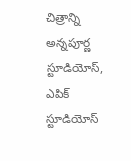చిత్రాన్ని అన్నపూర్ణ స్టూడియోస్, ఎపిక్ స్టూడియోస్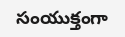సంయుక్తంగా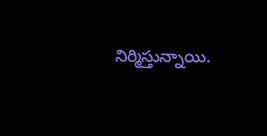నిర్మిస్తున్నాయి.